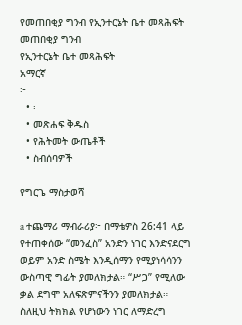የመጠበቂያ ግንብ የኢንተርኔት ቤተ መጻሕፍት
መጠበቂያ ግንብ
የኢንተርኔት ቤተ መጻሕፍት
አማርኛ
፦
  • ፡
  • መጽሐፍ ቅዱስ
  • የሕትመት ውጤቶች
  • ስብሰባዎች

የግርጌ ማስታወሻ

a ተጨማሪ ማብራሪያ፦ በማቴዎስ 26:41 ላይ የተጠቀሰው “መንፈስ” አንድን ነገር እንድናደርግ ወይም አንድ ስሜት እንዲሰማን የሚያነሳሳንን ውስጣዊ ግፊት ያመለክታል። “ሥጋ” የሚለው ቃል ደግሞ አለፍጽምናችንን ያመለክታል። ስለዚህ ትክክል የሆነውን ነገር ለማድረግ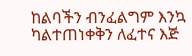ከልባችን ብንፈልግም እንኳ ካልተጠነቀቅን ለፈተና እጅ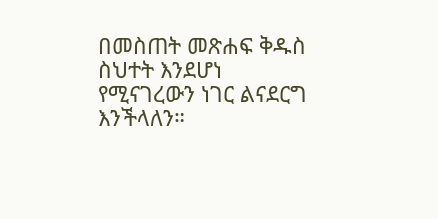በመስጠት መጽሐፍ ቅዱስ ስህተት እንደሆነ የሚናገረውን ነገር ልናደርግ እንችላለን።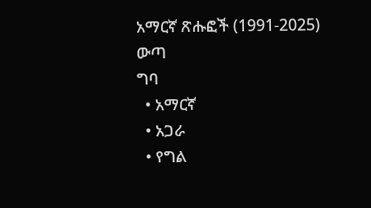አማርኛ ጽሑፎች (1991-2025)
ውጣ
ግባ
  • አማርኛ
  • አጋራ
  • የግል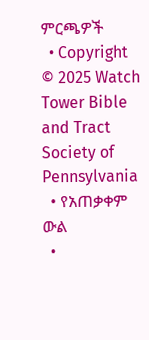ምርጫዎች
  • Copyright © 2025 Watch Tower Bible and Tract Society of Pennsylvania
  • የአጠቃቀም ውል
  •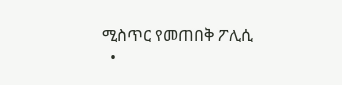ሚስጥር የመጠበቅ ፖሊሲ
  •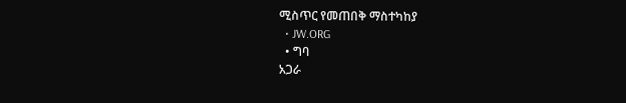ሚስጥር የመጠበቅ ማስተካከያ
  • JW.ORG
  • ግባ
አጋራ